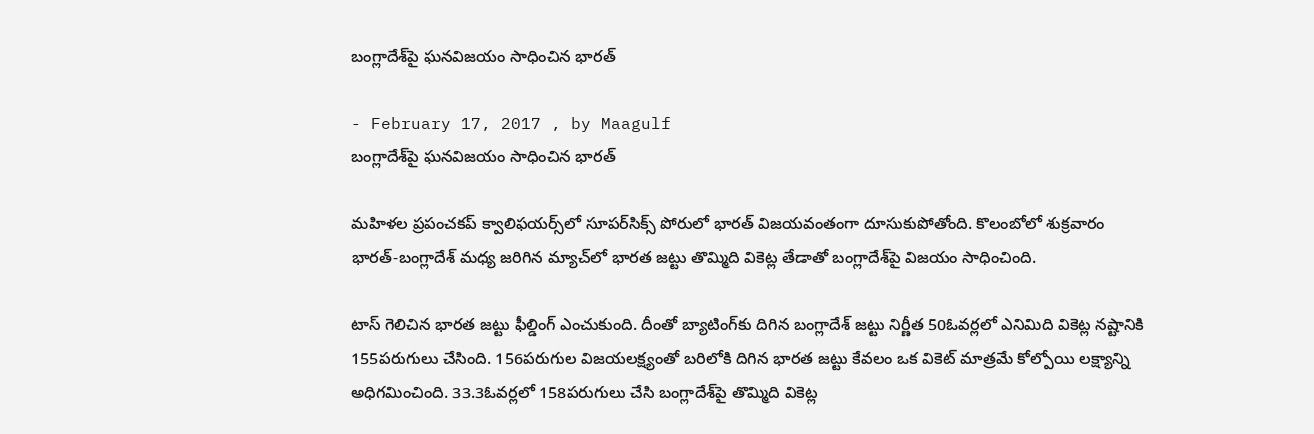బంగ్లాదేశ్‌పై ఘనవిజయం సాధించిన భారత్

- February 17, 2017 , by Maagulf
బంగ్లాదేశ్‌పై ఘనవిజయం సాధించిన భారత్

మహిళల ప్రపంచకప్‌ క్వాలిఫయర్స్‌లో సూపర్‌సిక్స్‌ పోరులో భారత్‌ విజయవంతంగా దూసుకుపోతోంది. కొలంబోలో శుక్రవారం భారత్‌-బంగ్లాదేశ్‌ మధ్య జరిగిన మ్యాచ్‌లో భారత జట్టు తొమ్మిది వికెట్ల తేడాతో బంగ్లాదేశ్‌పై విజయం సాధించింది.

టాస్‌ గెలిచిన భారత జట్టు ఫీల్డింగ్‌ ఎంచుకుంది. దీంతో బ్యాటింగ్‌కు దిగిన బంగ్లాదేశ్‌ జట్టు నిర్ణీత 50ఓవర్లలో ఎనిమిది వికెట్ల నష్టానికి 155పరుగులు చేసింది. 156పరుగుల విజయలక్ష్యంతో బరిలోకి దిగిన భారత జట్టు కేవలం ఒక వికెట్‌ మాత్రమే కోల్పోయి లక్ష్యాన్ని అధిగమించింది. 33.3ఓవర్లలో 158పరుగులు చేసి బంగ్లాదేశ్‌పై తొమ్మిది వికెట్ల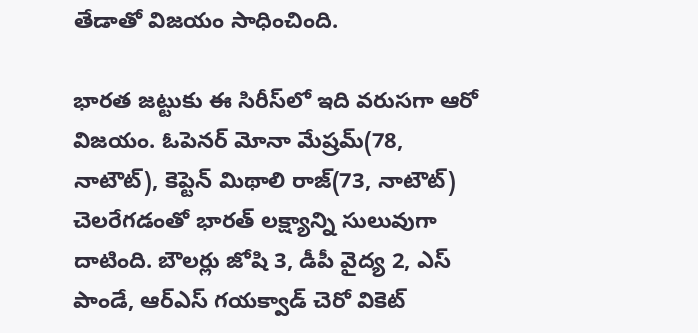తేడాతో విజయం సాధించింది.

భారత జట్టుకు ఈ సిరీస్‌లో ఇది వరుసగా ఆరో విజయం. ఓపెనర్‌ మోనా మేష్రమ్‌(78, నాటౌట్‌), కెప్టెన్‌ మిథాలి రాజ్‌(73, నాటౌట్‌) చెలరేగడంతో భారత్‌ లక్ష్యాన్ని సులువుగా దాటింది. బౌలర్లు జోషి 3, డీపీ వైద్య 2, ఎస్‌ పాండే, ఆర్‌ఎస్‌ గయక్వాడ్‌ చెరో వికెట్‌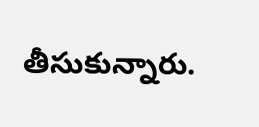తీసుకున్నారు.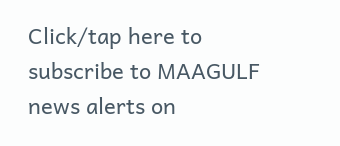Click/tap here to subscribe to MAAGULF news alerts on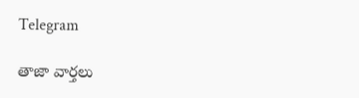Telegram

తాజా వార్తలు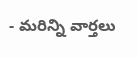- మరిన్ని వార్తలు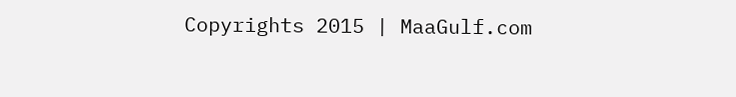Copyrights 2015 | MaaGulf.com